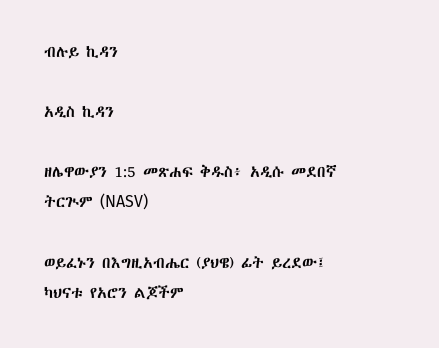ብሉይ ኪዳን

አዲስ ኪዳን

ዘሌዋውያን 1:5 መጽሐፍ ቅዱስ፥ አዲሱ መደበኛ ትርጒም (NASV)

ወይፈኑን በእግዚአብሔር (ያህዌ) ፊት ይረደው፤ ካህናቱ የአሮን ልጆችም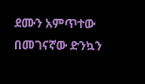ደሙን አምጥተው በመገናኛው ድንኳን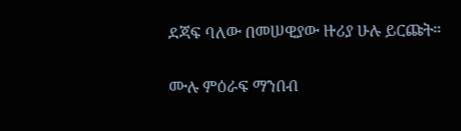ደጃፍ ባለው በመሠዊያው ዙሪያ ሁሉ ይርጩት።

ሙሉ ምዕራፍ ማንበብ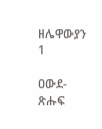ዘሌዋውያን 1

ዐውደ-ጽሑፍ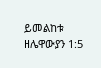ይመልከቱ ዘሌዋውያን 1:5